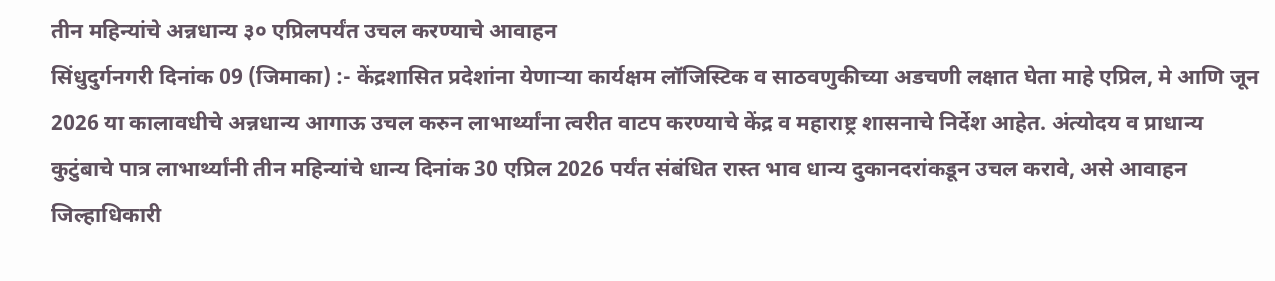तीन महिन्यांचे अन्नधान्य ३० एप्रिलपर्यंत उचल करण्याचे आवाहन
सिंधुदुर्गनगरी दिनांक 09 (जिमाका) :- केंद्रशासित प्रदेशांना येणाऱ्या कार्यक्षम लॉजिस्टिक व साठवणुकीच्या अडचणी लक्षात घेता माहे एप्रिल, मे आणि जून 2026 या कालावधीचे अन्नधान्य आगाऊ उचल करुन लाभार्थ्यांना त्वरीत वाटप करण्याचे केंद्र व महाराष्ट्र शासनाचे निर्देश आहेत. अंत्योदय व प्राधान्य कुटुंबाचे पात्र लाभार्थ्यांनी तीन महिन्यांचे धान्य दिनांक 30 एप्रिल 2026 पर्यंत संबंधित रास्त भाव धान्य दुकानदरांकडून उचल करावे, असे आवाहन जिल्हाधिकारी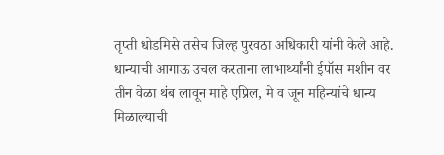तृप्ती धोडमिसे तसेच जिल्ह पुरवठा अधिकारी यांनी केले आहे.
धान्याची आगाऊ उचल करताना लाभार्थ्यांनी ईपॉस मशीन वर तीन वेळा थंब लावून माहे एप्रिल, मे व जून महिन्यांचे धान्य मिळाल्याची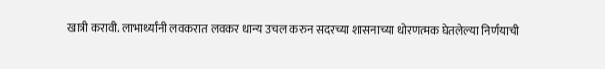खात्री करावी. लाभार्थ्यांनी लवकरात लवकर धान्य उचल करुन सदरच्या शासनाच्या धोरणत्मक घेतलेल्या निर्णयाची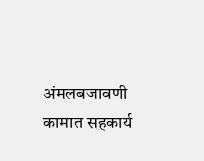अंमलबजावणी कामात सहकार्य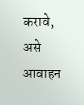करावे, असे आवाहन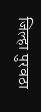जिल्हा पुरवठा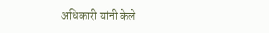अधिकारी यांनी केले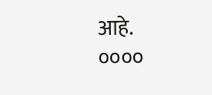आहे.
००००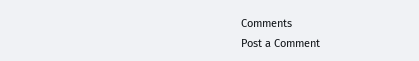Comments
Post a Comment